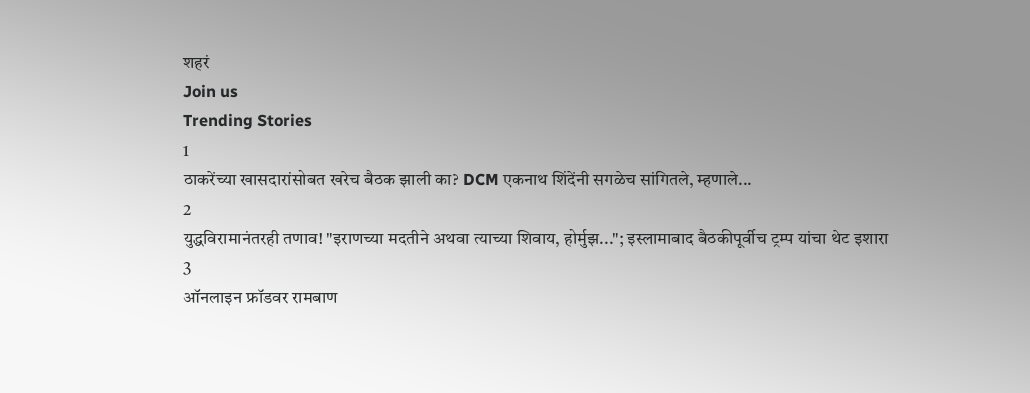शहरं
Join us
Trending Stories
1
ठाकरेंच्या खासदारांसोबत खरेच बैठक झाली का? DCM एकनाथ शिंदेंनी सगळेच सांगितले, म्हणाले...
2
युद्धविरामानंतरही तणाव! "इराणच्या मदतीने अथवा त्याच्या शिवाय, होर्मुझ..."; इस्लामाबाद बैठकीपूर्वीच ट्रम्प यांचा थेट इशारा
3
ऑनलाइन फ्रॉडवर रामबाण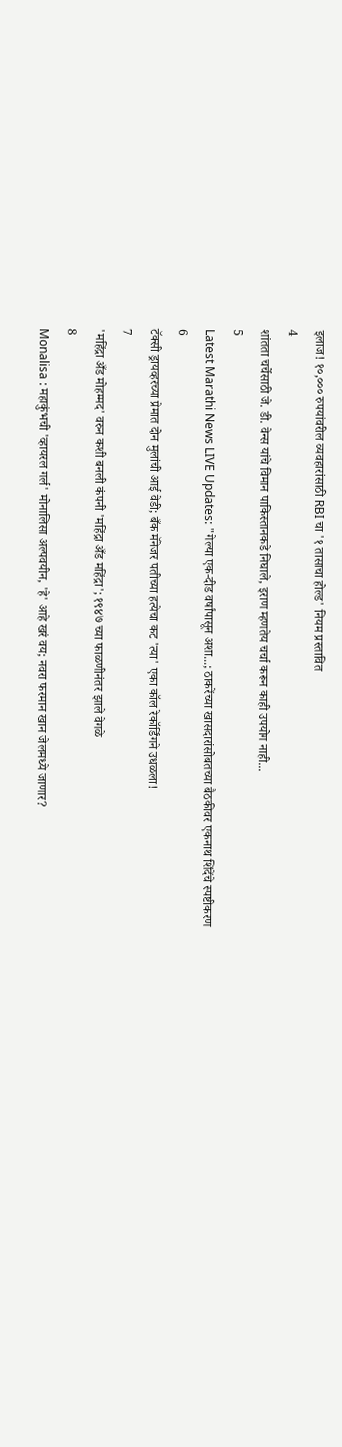इलाज! १०,००० रुपयांवरील व्यवहारांसाठी RBI चा '१ तासाचा होल्ड' नियम प्रस्तावित
4
शांतता चर्चेसाठी जे. डी. वेन्स यांचे विमान पाकिस्तानकडे निघाले, इराण म्हणतेय चर्चा करून काही उपयोग नाही...
5
Latest Marathi News LIVE Updates: "गेल्या एक-दीड वर्षांपासून अशा...; ठाकरेंच्या खासदारांसोबतच्या बैठकीवर एकनाथ शिंदेंचे स्पष्टीकरण
6
टॅक्सी ड्रायव्हरच्या प्रेमात दोन मुलांची आई वेडी; बँक मॅनेजर पतीच्या हत्येचा कट 'त्या' एका कॉल रेकॉर्डिंगने उधळला!
7
'महिंद्रा अँड मोहम्मद' वरुन कशी बनली कंपनी 'महिंद्रा अँड महिंद्रा'; १९४७ च्या फाळणीनंतर झाले वेगळे
8
Monalisa : महाकुंभची 'व्हायरल गर्ल' मोनालिसा अल्पवयीन, 'हे' आहे खरं वय; नवरा फरमान खान जेलमध्ये जाणार?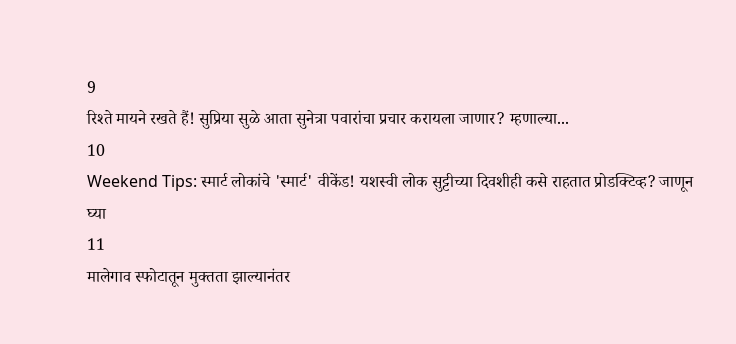9
रिश्ते मायने रखते हैं! सुप्रिया सुळे आता सुनेत्रा पवारांचा प्रचार करायला जाणार? म्हणाल्या...
10
Weekend Tips: स्मार्ट लोकांचे 'स्मार्ट' वीकेंड! यशस्वी लोक सुट्टीच्या दिवशीही कसे राहतात प्रोडक्टिव्ह? जाणून घ्या
11
मालेगाव स्फोटातून मुक्तता झाल्यानंतर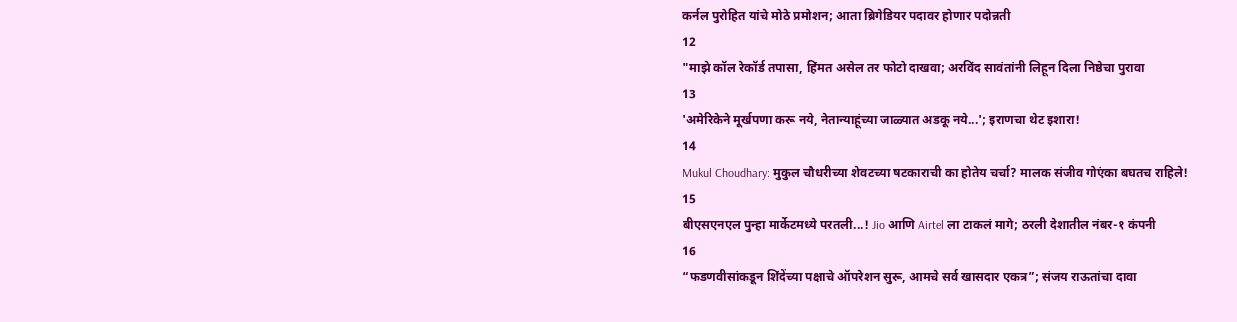कर्नल पुरोहित यांचे मोठे प्रमोशन; आता ब्रिगेडियर पदावर होणार पदोन्नती
12
"माझे कॉल रेकॉर्ड तपासा, हिंमत असेल तर फोटो दाखवा; अरविंद सावंतांनी लिहून दिला निष्ठेचा पुरावा
13
'अमेरिकेने मूर्खपणा करू नये, नेतान्याहूंच्या जाळ्यात अडकू नये...'; इराणचा थेट इशारा!
14
Mukul Choudhary: मुकुल चौधरीच्या शेवटच्या षटकाराची का होतेय चर्चा? मालक संजीव गोएंका बघतच राहिले!
15
बीएसएनएल पुन्हा मार्केटमध्ये परतली...! Jio आणि Airtel ला टाकलं मागे; ठरली देशातील नंबर-१ कंपनी
16
“फडणवीसांकडून शिंदेंच्या पक्षाचे ऑपरेशन सुरू, आमचे सर्व खासदार एकत्र”; संजय राऊतांचा दावा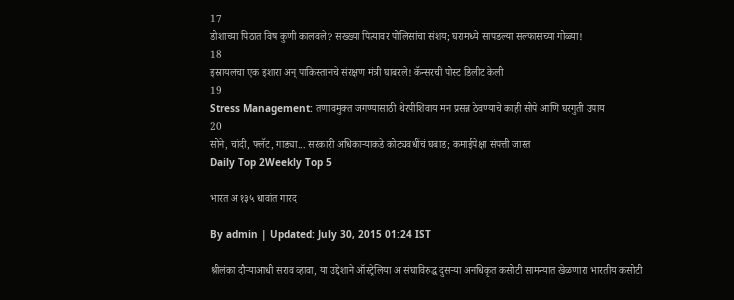17
डोशाच्या पिठात विष कुणी कालवले? सख्ख्या पित्यावर पोलिसांचा संशय; घरामध्ये सापडल्या सल्फासच्या गोळ्या!
18
इस्रायलचा एक इशारा अन् पाकिस्तानचे संरक्षण मंत्री घाबरले! कॅन्सरची पोस्ट डिलीट केली
19
Stress Management: तणावमुक्त जगण्यासाठी थेरपीशिवाय मन प्रसन्न ठेवण्याचे काही सोपे आणि घरगुती उपाय
20
सोने, चांदी, फ्लॅट, गाड्या... सरकारी अधिकाऱ्याकडे कोट्यवधींचं घबाड; कमाईपेक्षा संपत्ती जास्त
Daily Top 2Weekly Top 5

भारत अ १३५ धावांत गारद

By admin | Updated: July 30, 2015 01:24 IST

श्रीलंका दौऱ्याआधी सराव व्हावा, या उद्देशाने ऑस्ट्रेलिया अ संघाविरुद्ध दुसऱ्या अनधिकृत कसोटी सामन्यात खेळणारा भारतीय कसोटी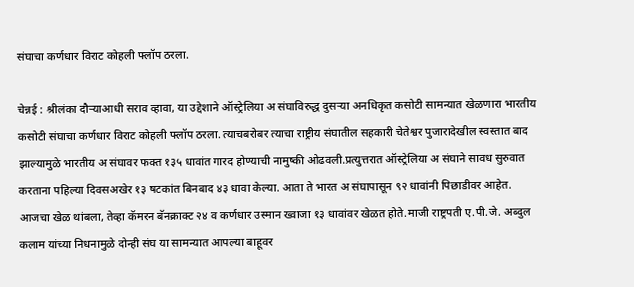संघाचा कर्णधार विराट कोहली फ्लॉप ठरला.

चेन्नई : श्रीलंका दौऱ्याआधी सराव व्हावा, या उद्देशाने ऑस्ट्रेलिया अ संघाविरुद्ध दुसऱ्या अनधिकृत कसोटी सामन्यात खेळणारा भारतीय कसोटी संघाचा कर्णधार विराट कोहली फ्लॉप ठरला. त्याचबरोबर त्याचा राष्ट्रीय संघातील सहकारी चेतेश्वर पुजारादेखील स्वस्तात बाद झाल्यामुळे भारतीय अ संघावर फक्त १३५ धावांत गारद होण्याची नामुष्की ओढवली.प्रत्युत्तरात ऑस्ट्रेलिया अ संघाने सावध सुरुवात करताना पहिल्या दिवसअखेर १३ षटकांत बिनबाद ४३ धावा केल्या. आता ते भारत अ संघापासून ९२ धावांनी पिछाडीवर आहेत. आजचा खेळ थांबला, तेव्हा कॅमरन बॅनक्राक्ट २४ व कर्णधार उस्मान ख्वाजा १३ धावांवर खेळत होते.माजी राष्ट्रपती ए.पी.जे. अब्दुल कलाम यांच्या निधनामुळे दोन्ही संघ या सामन्यात आपल्या बाहूवर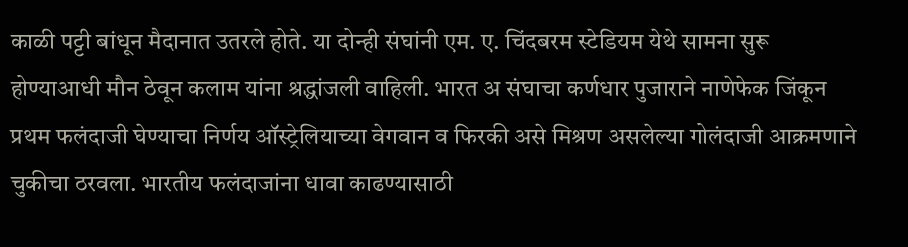काळी पट्टी बांधून मैदानात उतरले होते. या दोन्ही संघांनी एम. ए. चिंदबरम स्टेडियम येथे सामना सुरू होण्याआधी मौन ठेवून कलाम यांना श्रद्धांजली वाहिली. भारत अ संघाचा कर्णधार पुजाराने नाणेफेक जिंकून प्रथम फलंदाजी घेण्याचा निर्णय ऑस्ट्रेलियाच्या वेगवान व फिरकी असे मिश्रण असलेल्या गोलंदाजी आक्रमणाने चुकीचा ठरवला. भारतीय फलंदाजांना धावा काढण्यासाठी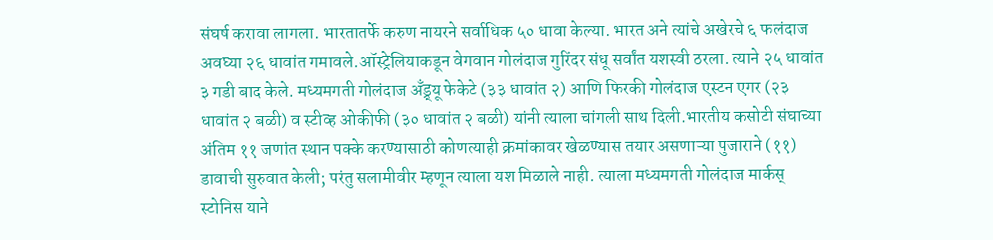संघर्ष करावा लागला. भारतातर्फे करुण नायरने सर्वाधिक ५० धावा केल्या. भारत अने त्यांचे अखेरचे ६ फलंदाज अवघ्या २६ धावांत गमावले.ऑस्ट्रेलियाकडून वेगवान गोलंदाज गुरिंदर संधू सर्वांत यशस्वी ठरला. त्याने २५ धावांत ३ गडी बाद केले. मध्यमगती गोलंदाज अँड्र्यू फेकेटे (३३ धावांत २) आणि फिरकी गोलंदाज एस्टन एगर (२३ धावांत २ बळी) व स्टीव्ह ओकीफी (३० धावांत २ बळी) यांनी त्याला चांगली साथ दिली.भारतीय कसोटी संघाच्या अंतिम ११ जणांत स्थान पक्के करण्यासाठी कोणत्याही क्रमांकावर खेळण्यास तयार असणाऱ्या पुजाराने (११) डावाची सुरुवात केली; परंतु सलामीवीर म्हणून त्याला यश मिळाले नाही. त्याला मध्यमगती गोलंदाज मार्कस् स्टोनिस याने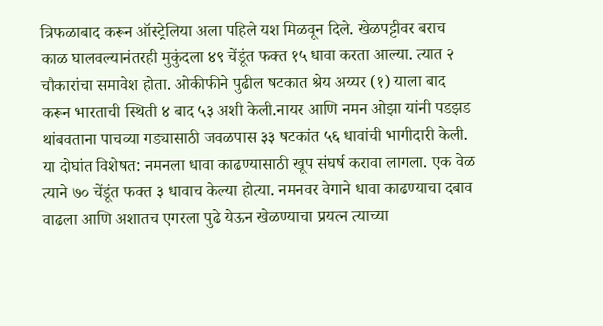त्रिफळाबाद करून ऑस्ट्रेलिया अला पहिले यश मिळवून दिले. खेळपट्टीवर बराच काळ घालवल्यानंतरही मुकुंदला ४९ चेंडूंत फक्त १५ धावा करता आल्या. त्यात २ चौकारांचा समावेश होता. ओकीफीने पुढील षटकात श्रेय अय्यर (१) याला बाद करून भारताची स्थिती ४ बाद ५३ अशी केली.नायर आणि नमन ओझा यांनी पडझड थांबवताना पाचव्या गड्यासाठी जवळपास ३३ षटकांत ५६ धावांची भागीदारी केली. या दोघांत विशेषत: नमनला धावा काढण्यासाठी खूप संघर्ष करावा लागला. एक वेळ त्याने ७० चेंडूंत फक्त ३ धावाच केल्या होत्या. नमनवर वेगाने धावा काढण्याचा दबाव वाढला आणि अशातच एगरला पुढे येऊन खेळण्याचा प्रयत्न त्याच्या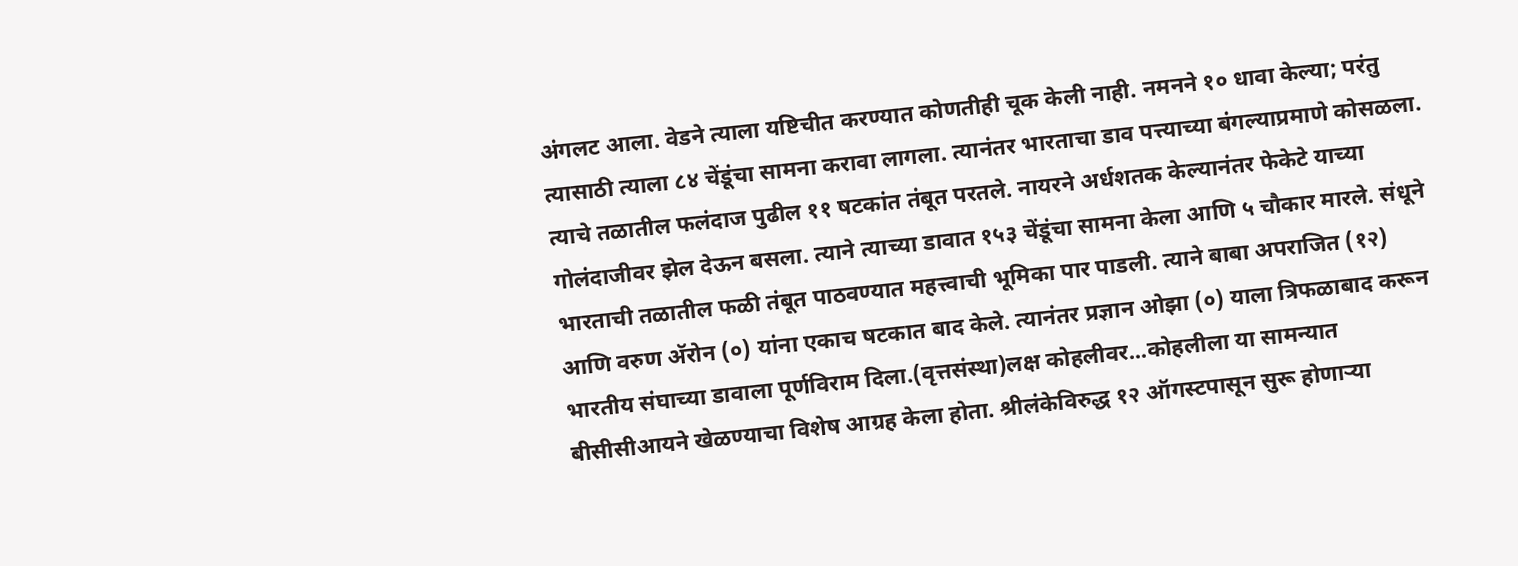अंगलट आला. वेडने त्याला यष्टिचीत करण्यात कोणतीही चूक केली नाही. नमनने १० धावा केल्या; परंतु त्यासाठी त्याला ८४ चेंडूंचा सामना करावा लागला. त्यानंतर भारताचा डाव पत्त्याच्या बंगल्याप्रमाणे कोसळला. त्याचे तळातील फलंदाज पुढील ११ षटकांत तंबूत परतले. नायरने अर्धशतक केल्यानंतर फेकेटे याच्या गोलंदाजीवर झेल देऊन बसला. त्याने त्याच्या डावात १५३ चेंडूंचा सामना केला आणि ५ चौकार मारले. संधूने भारताची तळातील फळी तंबूत पाठवण्यात महत्त्वाची भूमिका पार पाडली. त्याने बाबा अपराजित (१२) आणि वरुण अ‍ॅरोन (०) यांना एकाच षटकात बाद केले. त्यानंतर प्रज्ञान ओझा (०) याला त्रिफळाबाद करून भारतीय संघाच्या डावाला पूर्णविराम दिला.(वृत्तसंस्था)लक्ष कोहलीवर...कोहलीला या सामन्यात बीसीसीआयने खेळण्याचा विशेष आग्रह केला होता. श्रीलंकेविरुद्ध १२ ऑगस्टपासून सुरू होणाऱ्या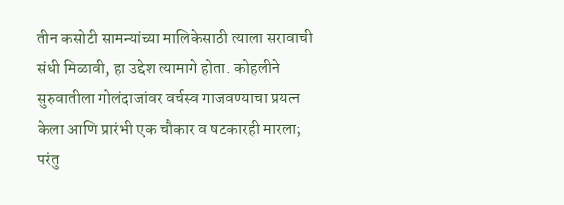तीन कसोटी सामन्यांच्या मालिकेसाठी त्याला सरावाची संधी मिळावी, हा उद्देश त्यामागे होता. कोहलीने सुरुवातीला गोलंदाजांवर वर्चस्व गाजवण्याचा प्रयत्न केला आणि प्रारंभी एक चौकार व षटकारही मारला; परंतु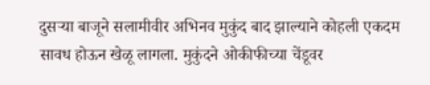दुसऱ्या बाजूने सलामीवीर अभिनव मुकुंद बाद झाल्याने कोहली एकदम सावध होऊन खेळू लागला. मुकुंदने ओकीफीच्या चेंडूवर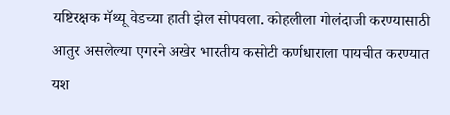यष्टिरक्षक मॅथ्यू वेडच्या हाती झेल सोपवला. कोहलीला गोलंदाजी करण्यासाठी आतुर असलेल्या एगरने अखेर भारतीय कसोटी कर्णधाराला पायचीत करण्यात यश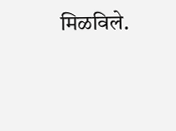मिळविले.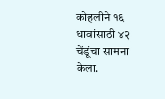कोहलीने १६ धावांसाठी ४२ चेंडूंचा सामना केला.